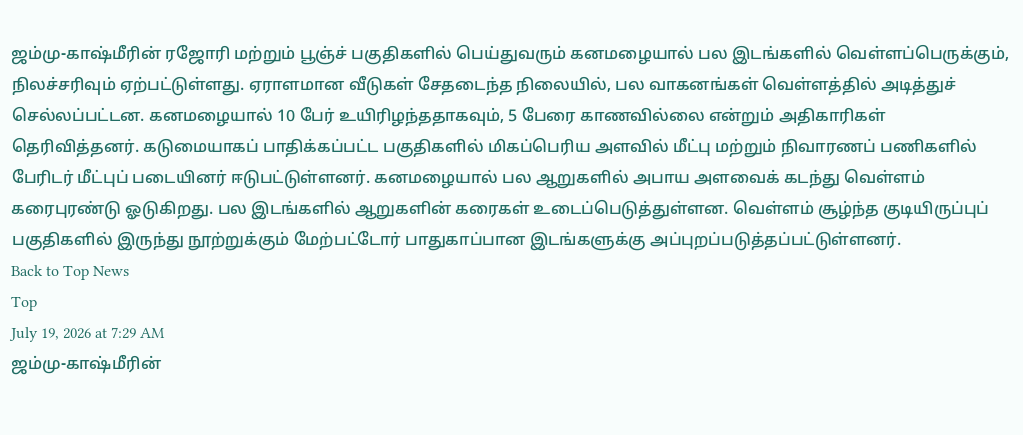ஜம்மு-காஷ்மீரின் ரஜோரி மற்றும் பூஞ்ச் பகுதிகளில் பெய்துவரும் கனமழையால் பல இடங்களில் வெள்ளப்பெருக்கும், நிலச்சரிவும் ஏற்பட்டுள்ளது. ஏராளமான வீடுகள் சேதடைந்த நிலையில், பல வாகனங்கள் வெள்ளத்தில் அடித்துச் செல்லப்பட்டன. கனமழையால் 10 பேர் உயிரிழந்ததாகவும், 5 பேரை காணவில்லை என்றும் அதிகாரிகள் தெரிவித்தனர். கடுமையாகப் பாதிக்கப்பட்ட பகுதிகளில் மிகப்பெரிய அளவில் மீட்பு மற்றும் நிவாரணப் பணிகளில் பேரிடர் மீட்புப் படையினர் ஈடுபட்டுள்ளனர். கனமழையால் பல ஆறுகளில் அபாய அளவைக் கடந்து வெள்ளம் கரைபுரண்டு ஓடுகிறது. பல இடங்களில் ஆறுகளின் கரைகள் உடைப்பெடுத்துள்ளன. வெள்ளம் சூழ்ந்த குடியிருப்புப் பகுதிகளில் இருந்து நூற்றுக்கும் மேற்பட்டோர் பாதுகாப்பான இடங்களுக்கு அப்புறப்படுத்தப்பட்டுள்ளனர்.
Back to Top News
Top
July 19, 2026 at 7:29 AM
ஜம்மு-காஷ்மீரின்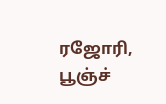ரஜோரி, பூஞ்ச்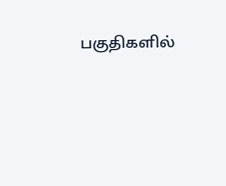பகுதிகளில்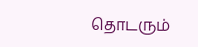தொடரும்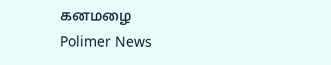கனமழை
Polimer News